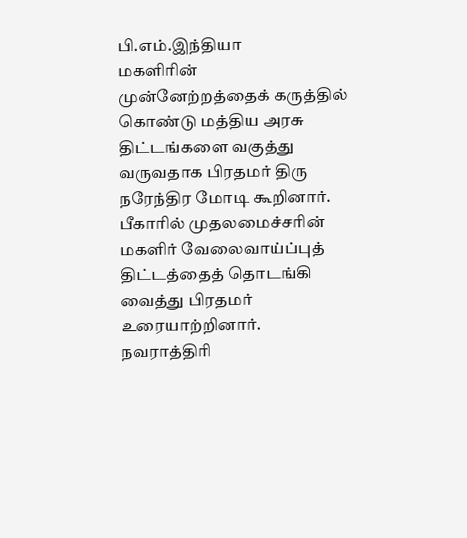பி.எம்.இந்தியா
மகளிரின் முன்னேற்றத்தைக் கருத்தில் கொண்டு மத்திய அரசு திட்டங்களை வகுத்து வருவதாக பிரதமர் திரு நரேந்திர மோடி கூறினார். பீகாரில் முதலமைச்சரின் மகளிர் வேலைவாய்ப்புத் திட்டத்தைத் தொடங்கி வைத்து பிரதமர் உரையாற்றினார். நவராத்திரி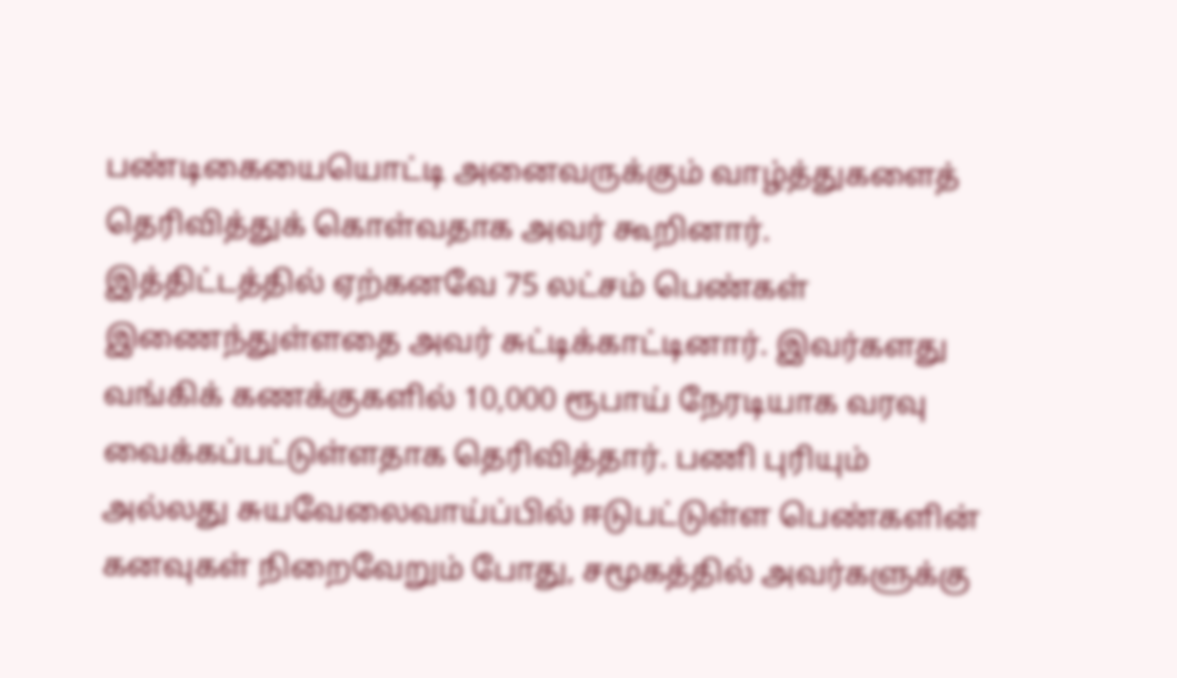பண்டிகையையொட்டி அனைவருக்கும் வாழ்த்துகளைத் தெரிவித்துக் கொள்வதாக அவர் கூறினார்.
இத்திட்டத்தில் ஏற்கனவே 75 லட்சம் பெண்கள் இணைந்துள்ளதை அவர் சுட்டிக்காட்டினார். இவர்களது வங்கிக் கணக்குகளில் 10,000 ரூபாய் நேரடியாக வரவு வைக்கப்பட்டுள்ளதாக தெரிவித்தார். பணி புரியும் அல்லது சுயவேலைவாய்ப்பில் ஈடுபட்டுள்ள பெண்களின் கனவுகள் நிறைவேறும் போது, சமூகத்தில் அவர்களுக்கு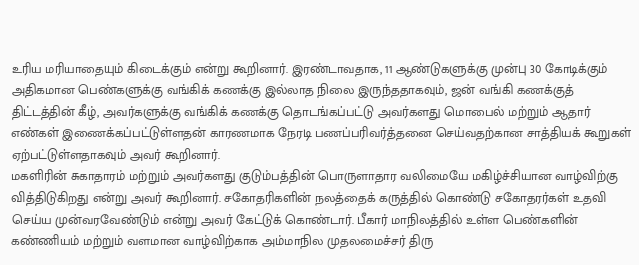உரிய மரியாதையும் கிடைக்கும் என்று கூறினார். இரண்டாவதாக, 11 ஆண்டுகளுக்கு முன்பு 30 கோடிக்கும் அதிகமான பெண்களுக்கு வங்கிக் கணக்கு இல்லாத நிலை இருந்ததாகவும், ஜன் வங்கி கணக்குத் திட்டத்தின் கீழ், அவர்களுக்கு வங்கிக் கணக்கு தொடங்கப்பட்டு அவர்களது மொபைல் மற்றும் ஆதார் எண்கள் இணைக்கப்பட்டுள்ளதன் காரணமாக நேரடி பணப்பரிவர்த்தனை செய்வதற்கான சாத்தியக் கூறுகள் ஏற்பட்டுள்ளதாகவும் அவர் கூறினார்.
மகளிரின் சுகாதாரம் மற்றும் அவர்களது குடும்பத்தின் பொருளாதார வலிமையே மகிழ்ச்சியான வாழ்விற்கு வித்திடுகிறது என்று அவர் கூறினார். சகோதரிகளின் நலத்தைக் கருத்தில் கொண்டு சகோதரர்கள் உதவி செய்ய முன்வரவேண்டும் என்று அவர் கேட்டுக் கொண்டார். பீகார் மாநிலத்தில் உள்ள பெண்களின் கண்ணியம் மற்றும் வளமான வாழ்விற்காக அம்மாநில முதலமைச்சர் திரு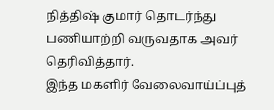நித்திஷ் குமார் தொடர்ந்து பணியாற்றி வருவதாக அவர் தெரிவித்தார்.
இந்த மகளிர் வேலைவாய்ப்புத்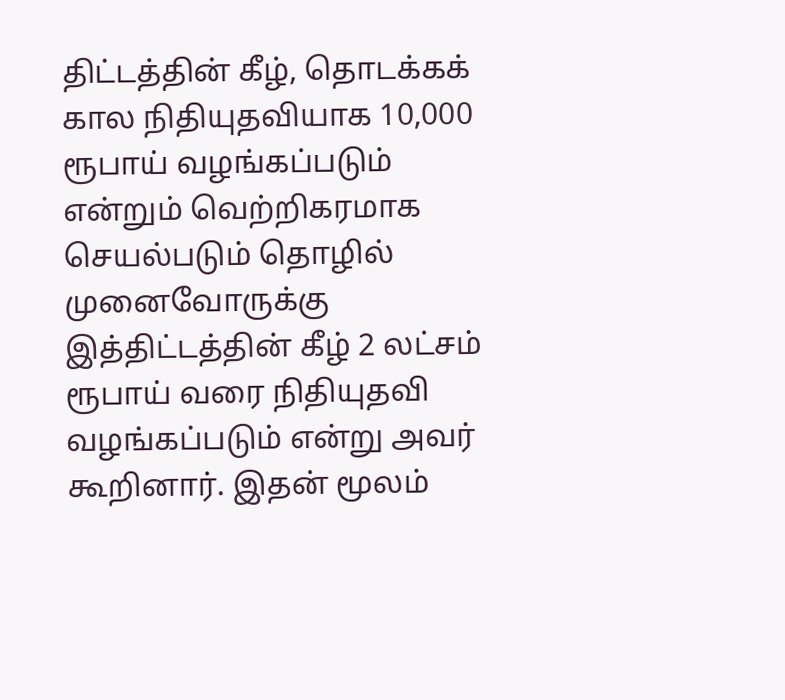திட்டத்தின் கீழ், தொடக்கக் கால நிதியுதவியாக 10,000 ரூபாய் வழங்கப்படும் என்றும் வெற்றிகரமாக செயல்படும் தொழில் முனைவோருக்கு இத்திட்டத்தின் கீழ் 2 லட்சம் ரூபாய் வரை நிதியுதவி வழங்கப்படும் என்று அவர் கூறினார். இதன் மூலம்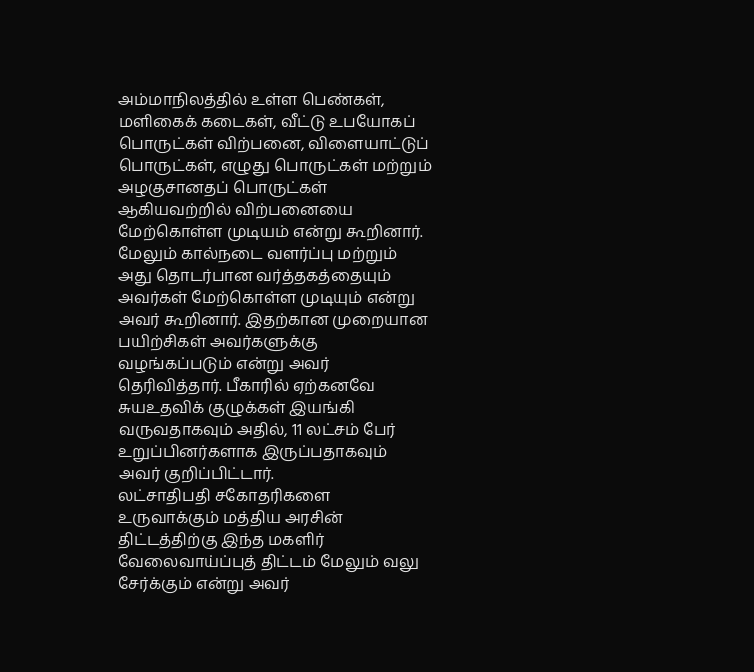அம்மாநிலத்தில் உள்ள பெண்கள், மளிகைக் கடைகள், வீட்டு உபயோகப் பொருட்கள் விற்பனை, விளையாட்டுப் பொருட்கள், எழுது பொருட்கள் மற்றும் அழகுசானதப் பொருட்கள் ஆகியவற்றில் விற்பனையை மேற்கொள்ள முடியம் என்று கூறினார். மேலும் கால்நடை வளர்ப்பு மற்றும் அது தொடர்பான வர்த்தகத்தையும் அவர்கள் மேற்கொள்ள முடியும் என்று அவர் கூறினார். இதற்கான முறையான பயிற்சிகள் அவர்களுக்கு வழங்கப்படும் என்று அவர் தெரிவித்தார். பீகாரில் ஏற்கனவே சுயஉதவிக் குழுக்கள் இயங்கி வருவதாகவும் அதில், 11 லட்சம் பேர் உறுப்பினர்களாக இருப்பதாகவும் அவர் குறிப்பிட்டார்.
லட்சாதிபதி சகோதரிகளை உருவாக்கும் மத்திய அரசின் திட்டத்திற்கு இந்த மகளிர் வேலைவாய்ப்புத் திட்டம் மேலும் வலு சேர்க்கும் என்று அவர்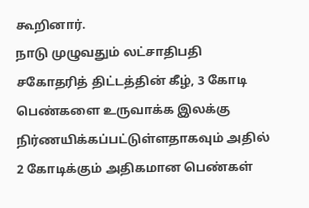கூறினார்.
நாடு முழுவதும் லட்சாதிபதி சகோதரித் திட்டத்தின் கீழ், 3 கோடி பெண்களை உருவாக்க இலக்கு நிர்ணயிக்கப்பட்டுள்ளதாகவும் அதில் 2 கோடிக்கும் அதிகமான பெண்கள்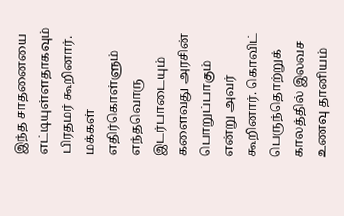இந்த சாதனையை எட்டியுள்ளதாகவும் பிரதமர் கூறினார்.
மக்கள் எதிர்கொள்ளும் எந்தவொரு இடர்பாடையும் களைவது அரசின் பொறுப்பாகும் என்று அவர் கூறினார். கொவிட் பெருந்தொற்றுக் காலத்தில் இலவச உணவு தானியம்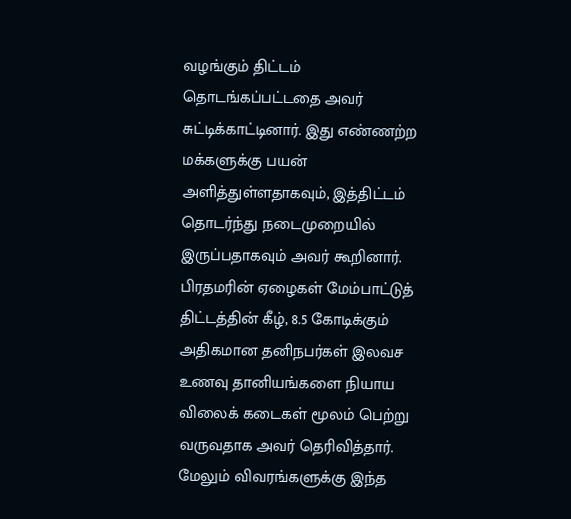வழங்கும் திட்டம் தொடங்கப்பட்டதை அவர் சுட்டிக்காட்டினார். இது எண்ணற்ற மக்களுக்கு பயன் அளித்துள்ளதாகவும், இத்திட்டம் தொடர்ந்து நடைமுறையில் இருப்பதாகவும் அவர் கூறினார். பிரதமரின் ஏழைகள் மேம்பாட்டுத் திட்டத்தின் கீழ், 8.5 கோடிக்கும் அதிகமான தனிநபர்கள் இலவச உணவு தானியங்களை நியாய விலைக் கடைகள் மூலம் பெற்று வருவதாக அவர் தெரிவித்தார்.
மேலும் விவரங்களுக்கு இந்த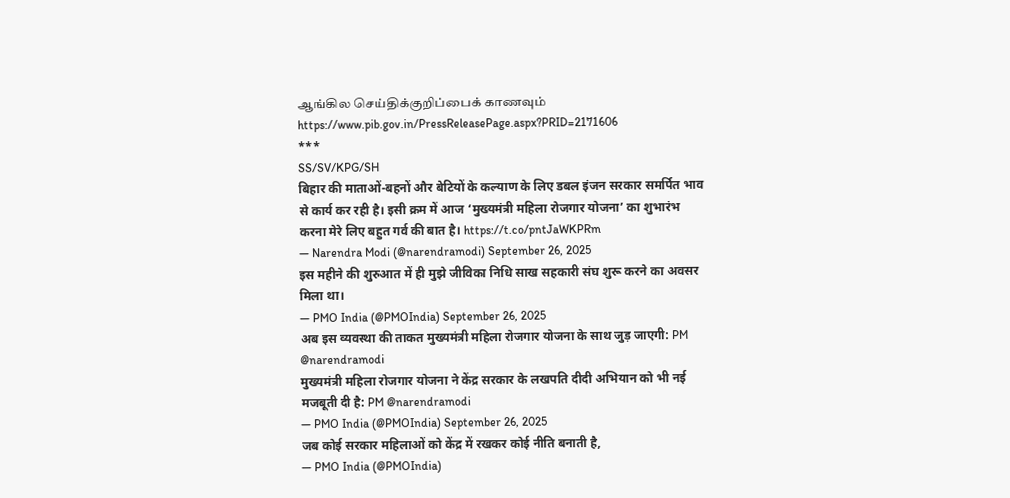ஆங்கில செய்திக்குறிப்பைக் காணவும் https://www.pib.gov.in/PressReleasePage.aspx?PRID=2171606
***
SS/SV/KPG/SH
बिहार की माताओं-बहनों और बेटियों के कल्याण के लिए डबल इंजन सरकार समर्पित भाव से कार्य कर रही है। इसी क्रम में आज ‘मुख्यमंत्री महिला रोजगार योजना’ का शुभारंभ करना मेरे लिए बहुत गर्व की बात है। https://t.co/pntJaWKPRm
— Narendra Modi (@narendramodi) September 26, 2025
इस महीने की शुरुआत में ही मुझे जीविका निधि साख सहकारी संघ शुरू करने का अवसर मिला था।
— PMO India (@PMOIndia) September 26, 2025
अब इस व्यवस्था की ताकत मुख्यमंत्री महिला रोजगार योजना के साथ जुड़ जाएगी: PM @narendramodi
मुख्यमंत्री महिला रोजगार योजना ने केंद्र सरकार के लखपति दीदी अभियान को भी नई मजबूती दी है: PM @narendramodi
— PMO India (@PMOIndia) September 26, 2025
जब कोई सरकार महिलाओं को केंद्र में रखकर कोई नीति बनाती है,
— PMO India (@PMOIndia)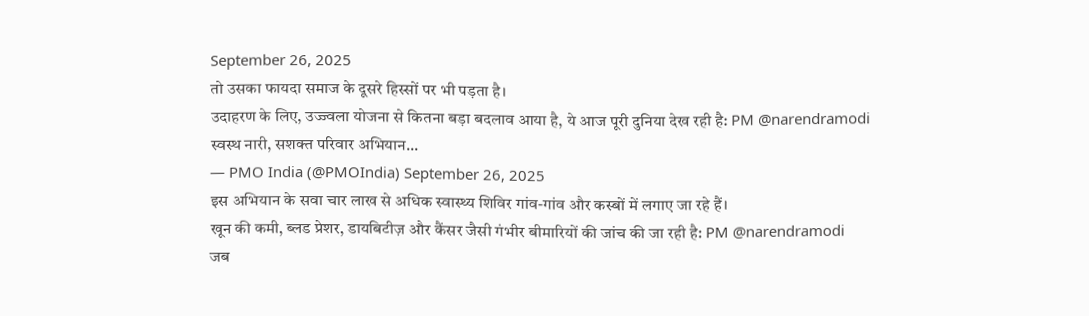September 26, 2025
तो उसका फायदा समाज के दूसरे हिस्सों पर भी पड़ता है।
उदाहरण के लिए, उज्ज्वला योजना से कितना बड़ा बदलाव आया है, ये आज पूरी दुनिया देख रही है: PM @narendramodi
स्वस्थ नारी, सशक्त परिवार अभियान...
— PMO India (@PMOIndia) September 26, 2025
इस अभियान के सवा चार लाख से अधिक स्वास्थ्य शिविर गांव-गांव और कस्बों में लगाए जा रहे हैं।
खून की कमी, ब्लड प्रेशर, डायबिटीज़ और कैंसर जैसी गंभीर बीमारियों की जांच की जा रही है: PM @narendramodi
जब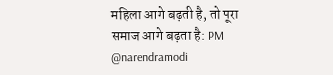महिला आगे बढ़ती है, तो पूरा समाज आगे बढ़ता है: PM @narendramodi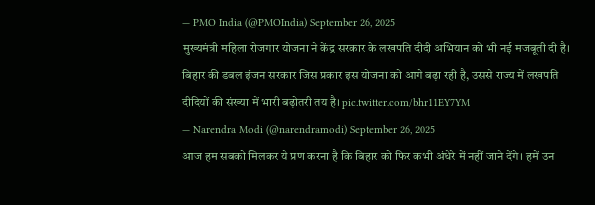— PMO India (@PMOIndia) September 26, 2025
मुख्यमंत्री महिला रोजगार योजना ने केंद्र सरकार के लखपति दीदी अभियान को भी नई मजबूती दी है। बिहार की डबल इंजन सरकार जिस प्रकार इस योजना को आगे बढ़ा रही है, उससे राज्य में लखपति दीदियों की संख्या में भारी बढ़ोतरी तय है। pic.twitter.com/bhr11EY7YM
— Narendra Modi (@narendramodi) September 26, 2025
आज हम सबको मिलकर ये प्रण करना है कि बिहार को फिर कभी अंधेरे में नहीं जाने देंगे। हमें उन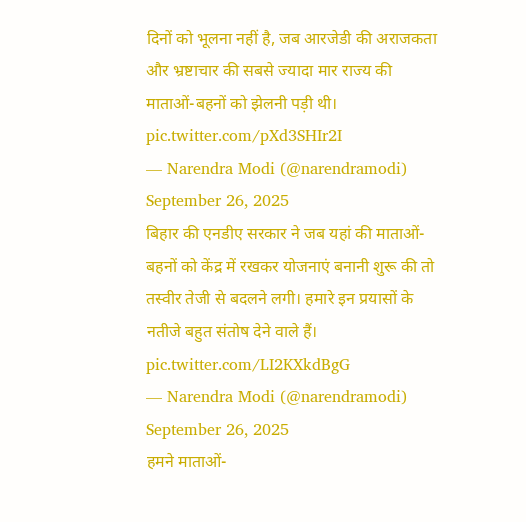दिनों को भूलना नहीं है, जब आरजेडी की अराजकता और भ्रष्टाचार की सबसे ज्यादा मार राज्य की माताओं-बहनों को झेलनी पड़ी थी। pic.twitter.com/pXd3SHIr2I
— Narendra Modi (@narendramodi) September 26, 2025
बिहार की एनडीए सरकार ने जब यहां की माताओं-बहनों को केंद्र में रखकर योजनाएं बनानी शुरू की तो तस्वीर तेजी से बदलने लगी। हमारे इन प्रयासों के नतीजे बहुत संतोष देने वाले हैं। pic.twitter.com/LI2KXkdBgG
— Narendra Modi (@narendramodi) September 26, 2025
हमने माताओं-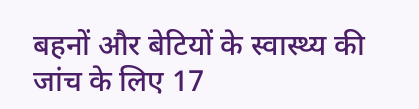बहनों और बेटियों के स्वास्थ्य की जांच के लिए 17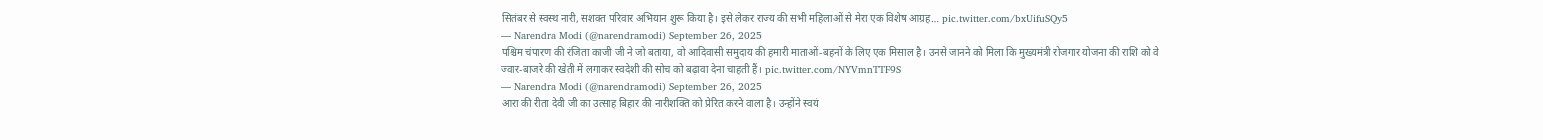सितंबर से स्वस्थ नारी, सशक्त परिवार अभियान शुरू किया है। इसे लेकर राज्य की सभी महिलाओं से मेरा एक विशेष आग्रह… pic.twitter.com/bxUifuSQy5
— Narendra Modi (@narendramodi) September 26, 2025
पश्चिम चंपारण की रंजिता काजी जी ने जो बताया, वो आदिवासी समुदाय की हमारी माताओं-बहनों के लिए एक मिसाल है। उनसे जानने को मिला कि मुख्यमंत्री रोजगार योजना की राशि को वे ज्वार-बाजरे की खेती में लगाकर स्वदेशी की सोच को बढ़ावा देना चाहती हैं। pic.twitter.com/NYVmnTTF9S
— Narendra Modi (@narendramodi) September 26, 2025
आरा की रीता देवी जी का उत्साह बिहार की नारीशक्ति को प्रेरित करने वाला है। उन्होंने स्वयं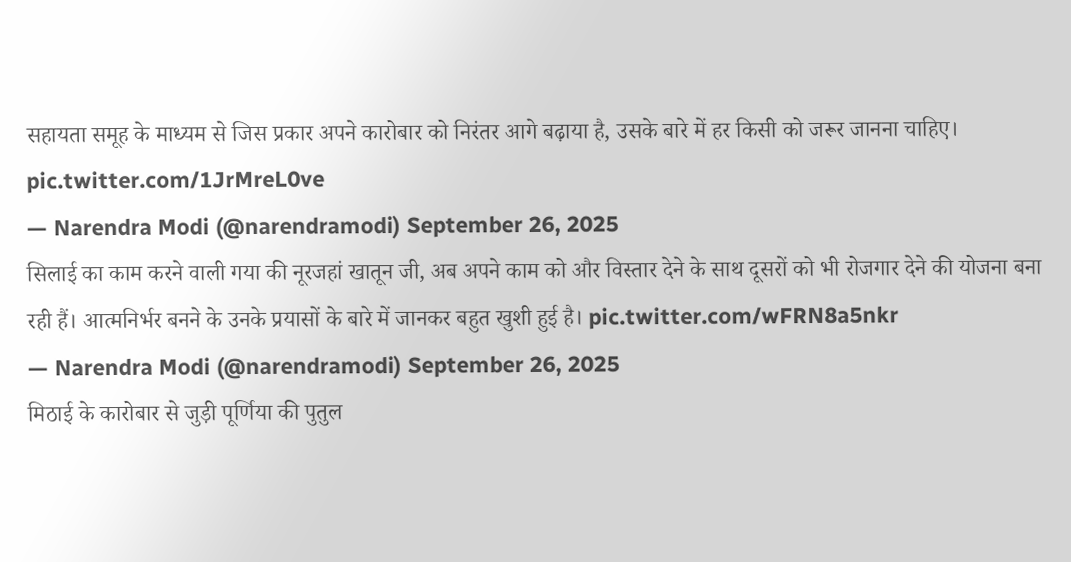सहायता समूह के माध्यम से जिस प्रकार अपने कारोबार को निरंतर आगे बढ़ाया है, उसके बारे में हर किसी को जरूर जानना चाहिए। pic.twitter.com/1JrMreL0ve
— Narendra Modi (@narendramodi) September 26, 2025
सिलाई का काम करने वाली गया की नूरजहां खातून जी, अब अपने काम को और विस्तार देने के साथ दूसरों को भी रोजगार देने की योजना बना रही हैं। आत्मनिर्भर बनने के उनके प्रयासों के बारे में जानकर बहुत खुशी हुई है। pic.twitter.com/wFRN8a5nkr
— Narendra Modi (@narendramodi) September 26, 2025
मिठाई के कारोबार से जुड़ी पूर्णिया की पुतुल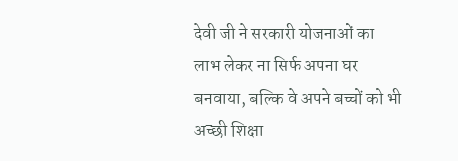देवी जी ने सरकारी योजनाओं का लाभ लेकर ना सिर्फ अपना घर बनवाया, बल्कि वे अपने बच्चों को भी अच्छी शिक्षा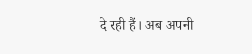दे रही हैं। अब अपनी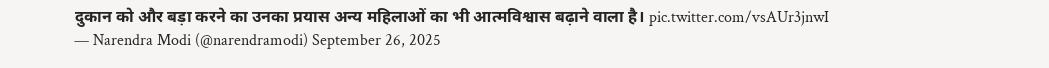दुकान को और बड़ा करने का उनका प्रयास अन्य महिलाओं का भी आत्मविश्वास बढ़ाने वाला है। pic.twitter.com/vsAUr3jnwI
— Narendra Modi (@narendramodi) September 26, 2025